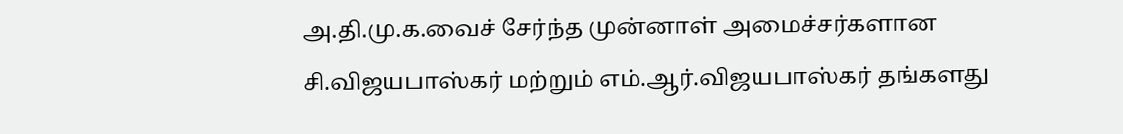அ.தி.மு.க.வைச் சேர்ந்த முன்னாள் அமைச்சர்களான சி.விஜயபாஸ்கர் மற்றும் எம்.ஆர்.விஜயபாஸ்கர் தங்களது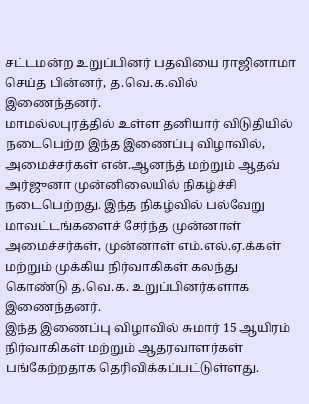சட்டமன்ற உறுப்பினர் பதவியை ராஜினாமா செய்த பின்னர், த.வெ.க.வில் இணைந்தனர்.
மாமல்லபுரத்தில் உள்ள தனியார் விடுதியில் நடைபெற்ற இந்த இணைப்பு விழாவில், அமைச்சர்கள் என்.ஆனந்த் மற்றும் ஆதவ் அர்ஜுனா முன்னிலையில் நிகழ்ச்சி நடைபெற்றது. இந்த நிகழ்வில் பல்வேறு மாவட்டங்களைச் சேர்ந்த முன்னாள் அமைச்சர்கள், முன்னாள் எம்.எல்.ஏ.க்கள் மற்றும் முக்கிய நிர்வாகிகள் கலந்து கொண்டு த.வெ.க. உறுப்பினர்களாக இணைந்தனர்.
இந்த இணைப்பு விழாவில் சுமார் 15 ஆயிரம் நிர்வாகிகள் மற்றும் ஆதரவாளர்கள் பங்கேற்றதாக தெரிவிக்கப்பட்டுள்ளது.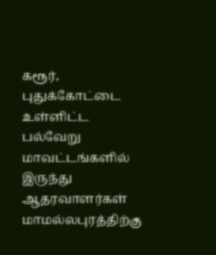கரூர், புதுக்கோட்டை உள்ளிட்ட பல்வேறு மாவட்டங்களில் இருந்து ஆதரவாளர்கள் மாமல்லபுரத்திற்கு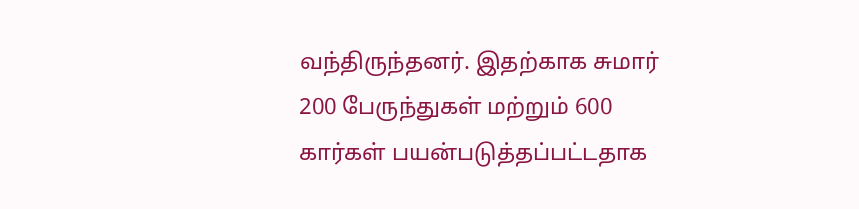வந்திருந்தனர். இதற்காக சுமார் 200 பேருந்துகள் மற்றும் 600 கார்கள் பயன்படுத்தப்பட்டதாக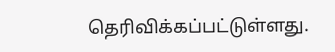தெரிவிக்கப்பட்டுள்ளது.